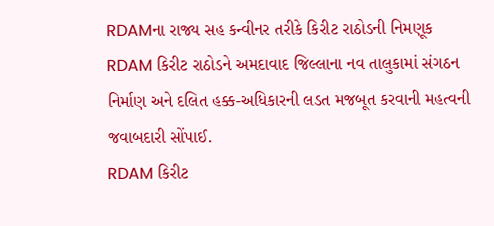RDAMના રાજ્ય સહ કન્વીનર તરીકે કિરીટ રાઠોડની નિમણૂક
RDAM કિરીટ રાઠોડને અમદાવાદ જિલ્લાના નવ તાલુકામાં સંગઠન નિર્માણ અને દલિત હક્ક-અધિકારની લડત મજબૂત કરવાની મહત્વની જવાબદારી સોંપાઈ.
RDAM કિરીટ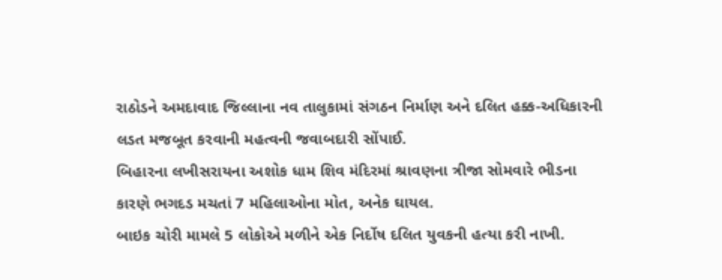રાઠોડને અમદાવાદ જિલ્લાના નવ તાલુકામાં સંગઠન નિર્માણ અને દલિત હક્ક-અધિકારની લડત મજબૂત કરવાની મહત્વની જવાબદારી સોંપાઈ.
બિહારના લખીસરાયના અશોક ધામ શિવ મંદિરમાં શ્રાવણના ત્રીજા સોમવારે ભીડના કારણે ભગદડ મચતાં 7 મહિલાઓના મોત, અનેક ઘાયલ.
બાઇક ચોરી મામલે 5 લોકોએ મળીને એક નિર્દોષ દલિત યુવકની હત્યા કરી નાખી.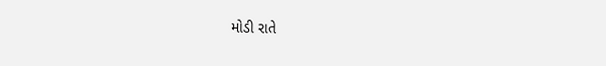મોડી રાતે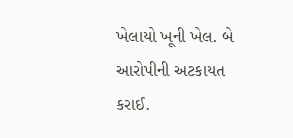ખેલાયો ખૂની ખેલ. બે આરોપીની અટકાયત કરાઈ.